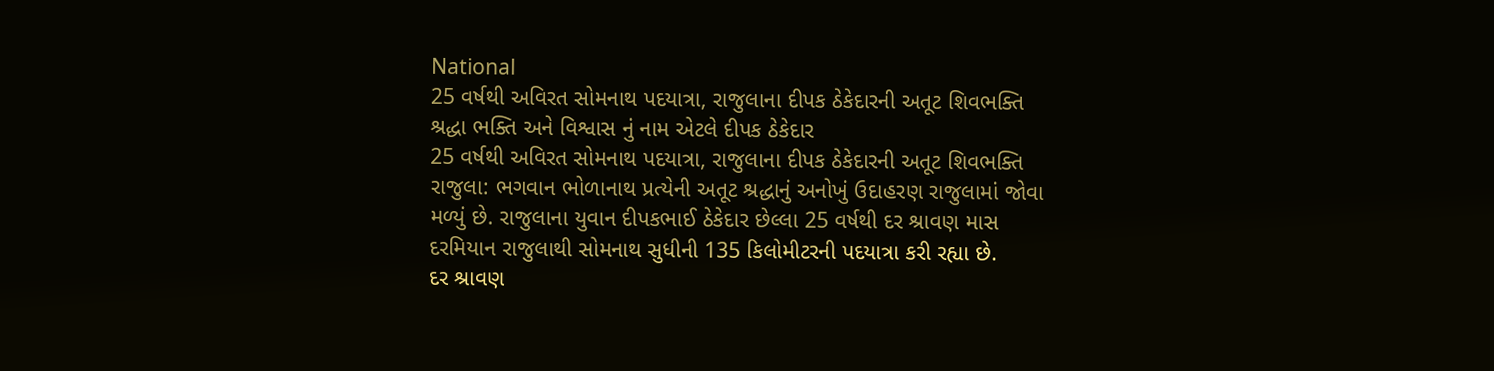National
25 વર્ષથી અવિરત સોમનાથ પદયાત્રા, રાજુલાના દીપક ઠેકેદારની અતૂટ શિવભક્તિ
શ્રદ્ધા ભક્તિ અને વિશ્વાસ નું નામ એટલે દીપક ઠેકેદાર
25 વર્ષથી અવિરત સોમનાથ પદયાત્રા, રાજુલાના દીપક ઠેકેદારની અતૂટ શિવભક્તિ
રાજુલા: ભગવાન ભોળાનાથ પ્રત્યેની અતૂટ શ્રદ્ધાનું અનોખું ઉદાહરણ રાજુલામાં જોવા મળ્યું છે. રાજુલાના યુવાન દીપકભાઈ ઠેકેદાર છેલ્લા 25 વર્ષથી દર શ્રાવણ માસ દરમિયાન રાજુલાથી સોમનાથ સુધીની 135 કિલોમીટરની પદયાત્રા કરી રહ્યા છે.
દર શ્રાવણ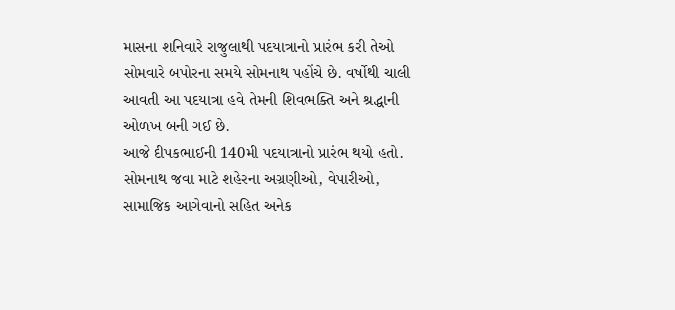માસના શનિવારે રાજુલાથી પદયાત્રાનો પ્રારંભ કરી તેઓ સોમવારે બપોરના સમયે સોમનાથ પહોંચે છે. વર્ષોથી ચાલી આવતી આ પદયાત્રા હવે તેમની શિવભક્તિ અને શ્રદ્ધાની ઓળખ બની ગઈ છે.
આજે દીપકભાઈની 140મી પદયાત્રાનો પ્રારંભ થયો હતો. સોમનાથ જવા માટે શહેરના અગ્રણીઓ, વેપારીઓ, સામાજિક આગેવાનો સહિત અનેક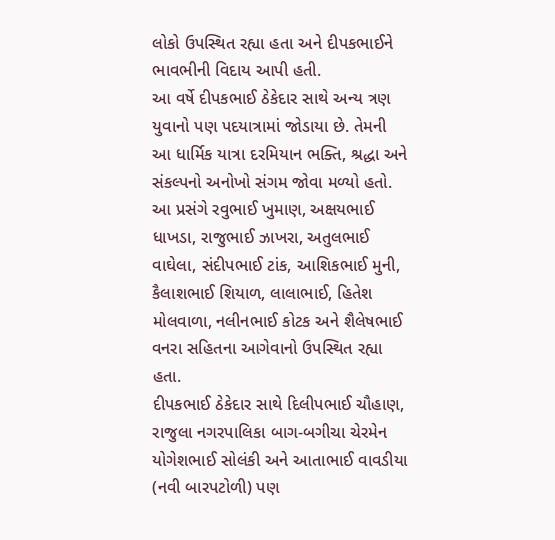લોકો ઉપસ્થિત રહ્યા હતા અને દીપકભાઈને ભાવભીની વિદાય આપી હતી.
આ વર્ષે દીપકભાઈ ઠેકેદાર સાથે અન્ય ત્રણ યુવાનો પણ પદયાત્રામાં જોડાયા છે. તેમની આ ધાર્મિક યાત્રા દરમિયાન ભક્તિ, શ્રદ્ધા અને સંકલ્પનો અનોખો સંગમ જોવા મળ્યો હતો.
આ પ્રસંગે રવુભાઈ ખુમાણ, અક્ષયભાઈ ધાખડા, રાજુભાઈ ઝાખરા, અતુલભાઈ વાઘેલા, સંદીપભાઈ ટાંક, આશિકભાઈ મુની, કૈલાશભાઈ શિયાળ, લાલાભાઈ, હિતેશ મોલવાળા, નલીનભાઈ કોટક અને શૈલેષભાઈ વનરા સહિતના આગેવાનો ઉપસ્થિત રહ્યા હતા.
દીપકભાઈ ઠેકેદાર સાથે દિલીપભાઈ ચૌહાણ, રાજુલા નગરપાલિકા બાગ-બગીચા ચેરમેન યોગેશભાઈ સોલંકી અને આતાભાઈ વાવડીયા (નવી બારપટોળી) પણ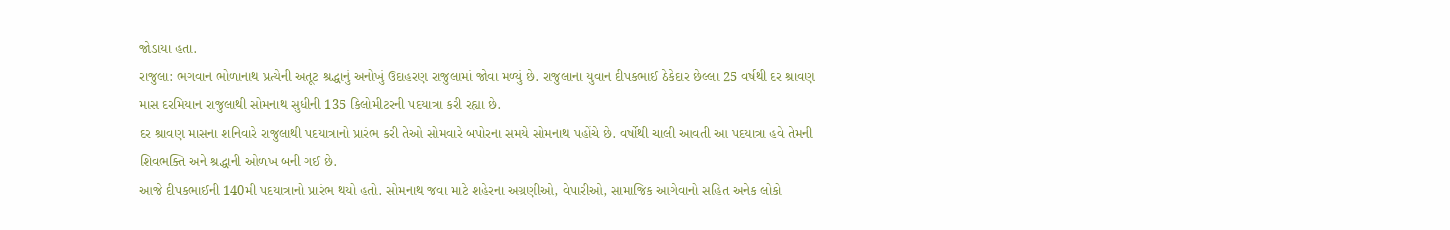જોડાયા હતા.
રાજુલા: ભગવાન ભોળાનાથ પ્રત્યેની અતૂટ શ્રદ્ધાનું અનોખું ઉદાહરણ રાજુલામાં જોવા મળ્યું છે. રાજુલાના યુવાન દીપકભાઈ ઠેકેદાર છેલ્લા 25 વર્ષથી દર શ્રાવણ માસ દરમિયાન રાજુલાથી સોમનાથ સુધીની 135 કિલોમીટરની પદયાત્રા કરી રહ્યા છે.
દર શ્રાવણ માસના શનિવારે રાજુલાથી પદયાત્રાનો પ્રારંભ કરી તેઓ સોમવારે બપોરના સમયે સોમનાથ પહોંચે છે. વર્ષોથી ચાલી આવતી આ પદયાત્રા હવે તેમની શિવભક્તિ અને શ્રદ્ધાની ઓળખ બની ગઈ છે.
આજે દીપકભાઈની 140મી પદયાત્રાનો પ્રારંભ થયો હતો. સોમનાથ જવા માટે શહેરના અગ્રણીઓ, વેપારીઓ, સામાજિક આગેવાનો સહિત અનેક લોકો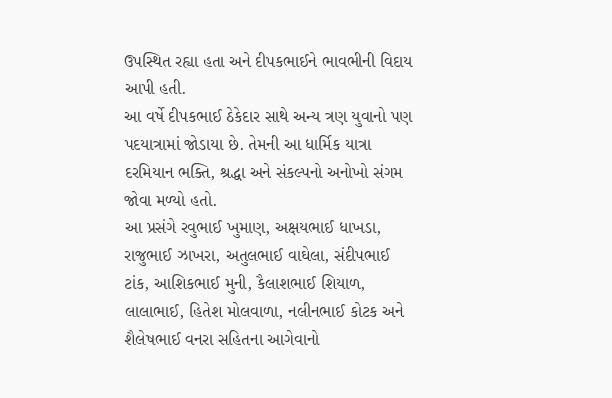ઉપસ્થિત રહ્યા હતા અને દીપકભાઈને ભાવભીની વિદાય આપી હતી.
આ વર્ષે દીપકભાઈ ઠેકેદાર સાથે અન્ય ત્રણ યુવાનો પણ પદયાત્રામાં જોડાયા છે. તેમની આ ધાર્મિક યાત્રા દરમિયાન ભક્તિ, શ્રદ્ધા અને સંકલ્પનો અનોખો સંગમ જોવા મળ્યો હતો.
આ પ્રસંગે રવુભાઈ ખુમાણ, અક્ષયભાઈ ધાખડા, રાજુભાઈ ઝાખરા, અતુલભાઈ વાઘેલા, સંદીપભાઈ ટાંક, આશિકભાઈ મુની, કૈલાશભાઈ શિયાળ, લાલાભાઈ, હિતેશ મોલવાળા, નલીનભાઈ કોટક અને શૈલેષભાઈ વનરા સહિતના આગેવાનો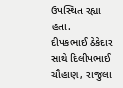ઉપસ્થિત રહ્યા હતા.
દીપકભાઈ ઠેકેદાર સાથે દિલીપભાઈ ચૌહાણ, રાજુલા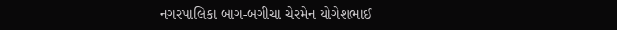નગરપાલિકા બાગ-બગીચા ચેરમેન યોગેશભાઈ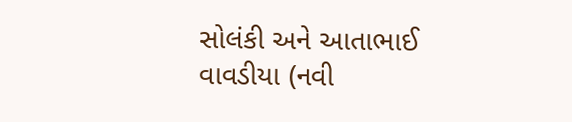સોલંકી અને આતાભાઈ વાવડીયા (નવી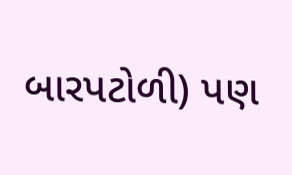બારપટોળી) પણ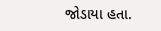જોડાયા હતા.